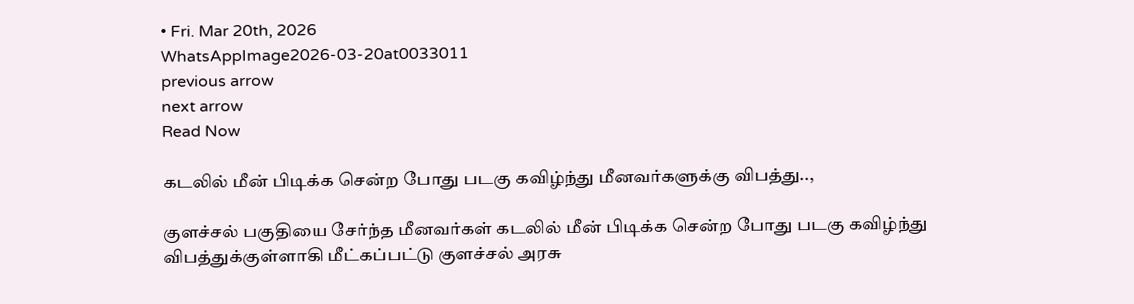• Fri. Mar 20th, 2026
WhatsAppImage2026-03-20at0033011
previous arrow
next arrow
Read Now

கடலில் மீன் பிடிக்க சென்ற போது படகு கவிழ்ந்து மீனவர்களுக்கு விபத்து..,

குளச்சல் பகுதியை சேர்ந்த மீனவர்கள் கடலில் மீன் பிடிக்க சென்ற போது படகு கவிழ்ந்து விபத்துக்குள்ளாகி மீட்கப்பட்டு குளச்சல் அரசு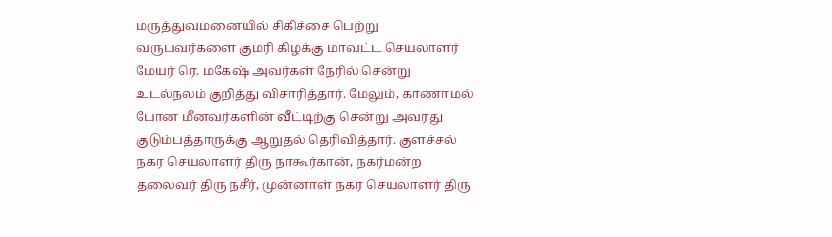மருத்துவமனையில் சிகிச்சை பெற்று வருபவர்களை குமரி கிழக்கு மாவட்ட செயலாளர் மேயர் ரெ. மகேஷ் அவர்கள் நேரில் சென்று உடல்நலம் குறித்து விசாரித்தார். மேலும், காணாமல் போன மீனவர்களின் வீட்டிற்கு சென்று அவரது குடும்பத்தாருக்கு ஆறுதல் தெரிவித்தார். குளச்சல் நகர செயலாளர் திரு நாகூர்கான், நகர்மன்ற தலைவர் திரு நசீர், முன்னாள் நகர செயலாளர் திரு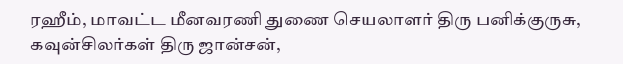ரஹீம், மாவட்ட மீனவரணி துணை செயலாளர் திரு பனிக்குருசு, கவுன்சிலர்கள் திரு ஜான்சன்,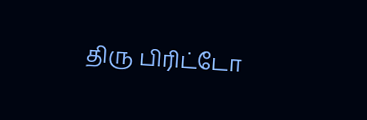திரு பிரிட்டோ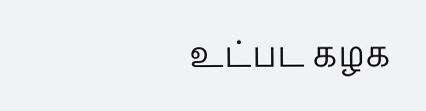உட்பட கழக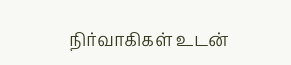நிர்வாகிகள் உடன்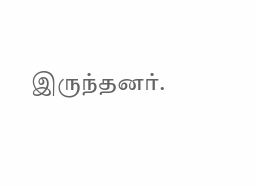இருந்தனர்.